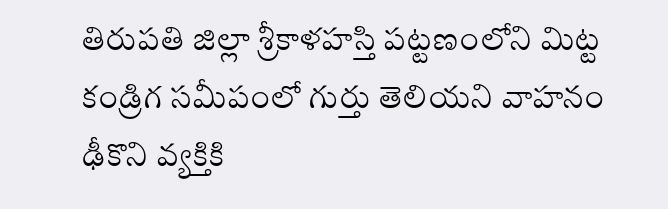తిరుపతి జిల్లా శ్రీకాళహస్తి పట్టణంలోని మిట్ట కండ్రిగ సమీపంలో గుర్తు తెలియని వాహనం ఢీకొని వ్యక్తికి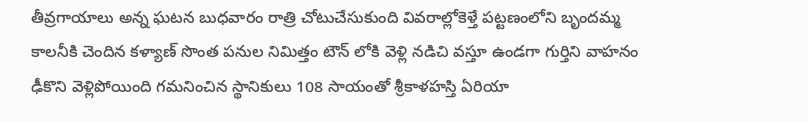తీవ్రగాయాలు అన్న ఘటన బుధవారం రాత్రి చోటుచేసుకుంది వివరాల్లోకెళ్తే పట్టణంలోని బృందమ్మ కాలనీకి చెందిన కళ్యాణ్ సొంత పనుల నిమిత్తం టౌన్ లోకి వెళ్లి నడిచి వస్తూ ఉండగా గుర్తిని వాహనం ఢీకొని వెళ్లిపోయింది గమనించిన స్థానికులు 108 సాయంతో శ్రీకాళహస్తి ఏరియా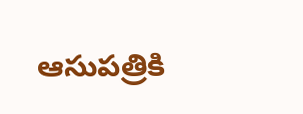ఆసుపత్రికి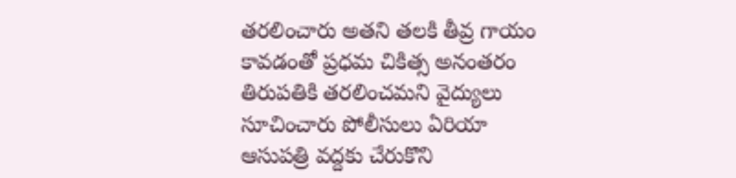తరలించారు అతని తలకి తీవ్ర గాయం కావడంతో ప్రధమ చికిత్స అనంతరం తిరుపతికి తరలించమని వైద్యులు సూచించారు పోలీసులు ఏరియా ఆసుపత్రి వద్దకు చేరుకొని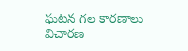ఘటన గల కారణాలు విచారణ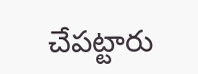చేపట్టారు